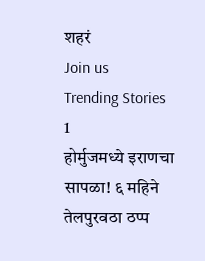शहरं
Join us
Trending Stories
1
होर्मुजमध्ये इराणचा सापळा! ६ महिने तेलपुरवठा ठप्प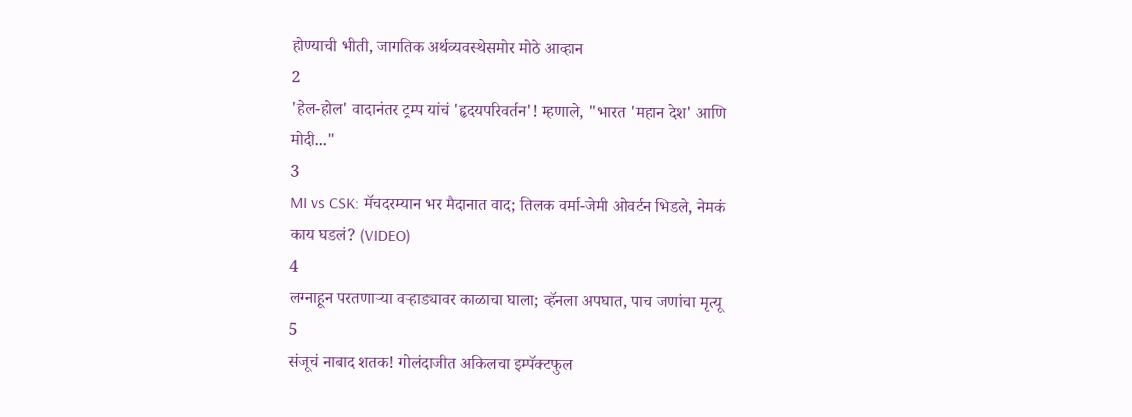होण्याची भीती, जागतिक अर्थव्यवस्थेसमोर मोठे आव्हान
2
'हेल-होल' वादानंतर ट्रम्प यांचं 'हृदयपरिवर्तन'! म्हणाले, "भारत 'महान देश' आणि मोदी..."
3
MI vs CSK: मॅचदरम्यान भर मैदानात वाद; तिलक वर्मा-जेमी ओवर्टन भिडले, नेमकं काय घडलं? (VIDEO)
4
लग्नाहून परतणाऱ्या वऱ्हाड्यावर काळाचा घाला; व्हॅनला अपघात, पाच जणांचा मृत्यू
5
संजूचं नाबाद शतक! गोलंदाजीत अकिलचा इम्पॅक्टफुल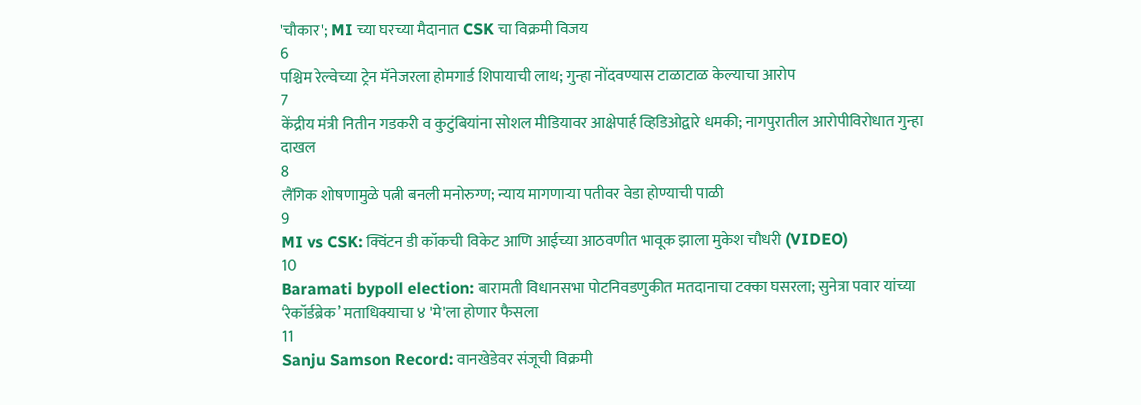'चौकार'; MI च्या घरच्या मैदानात CSK चा विक्रमी विजय
6
पश्चिम रेल्वेच्या ट्रेन मॅनेजरला होमगार्ड शिपायाची लाथ; गुन्हा नोंदवण्यास टाळाटाळ केल्याचा आरोप
7
केंद्रीय मंत्री नितीन गडकरी व कुटुंबियांना सोशल मीडियावर आक्षेपार्ह व्हिडिओद्वारे धमकी; नागपुरातील आरोपीविरोधात गुन्हा दाखल
8
लैंगिक शोषणामुळे पत्नी बनली मनोरुग्ण; न्याय मागणाऱ्या पतीवर वेडा होण्याची पाळी
9
MI vs CSK: क्विंटन डी कॉकची विकेट आणि आईच्या आठवणीत भावूक झाला मुकेश चौधरी (VIDEO)
10
Baramati bypoll election: बारामती विधानसभा पोटनिवडणुकीत मतदानाचा टक्का घसरला; सुनेत्रा पवार यांच्या ‘रेकॉर्डब्रेक’ मताधिक्याचा ४ 'मे'ला होणार फैसला
11
Sanju Samson Record: वानखेडेवर संजूची विक्रमी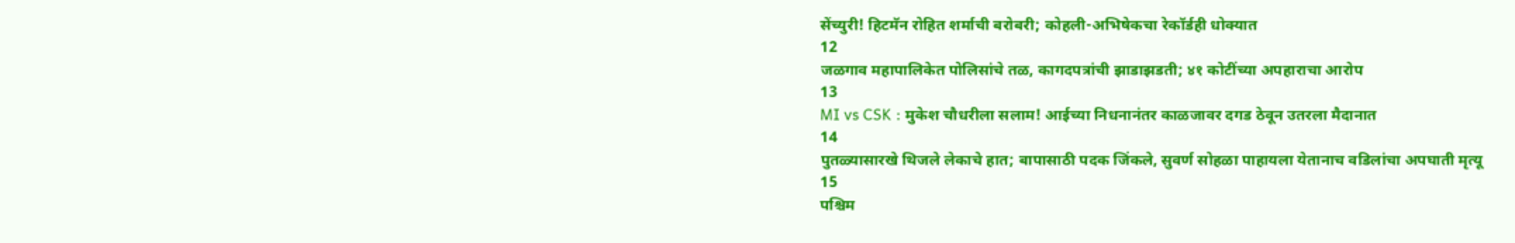सेंच्युरी! हिटमॅन रोहित शर्माची बरोबरी; कोहली-अभिषेकचा रेकॉर्डही धोक्यात
12
जळगाव महापालिकेत पोलिसांचे तळ, कागदपत्रांची झाडाझडती; ४१ कोटींच्या अपहाराचा आरोप
13
MI vs CSK : मुकेश चौधरीला सलाम! आईच्या निधनानंतर काळजावर दगड ठेवून उतरला मैदानात
14
पुतळ्यासारखे थिजले लेकाचे हात; बापासाठी पदक जिंकले, सुवर्ण सोहळा पाहायला येतानाच वडिलांचा अपघाती मृत्यू
15
पश्चिम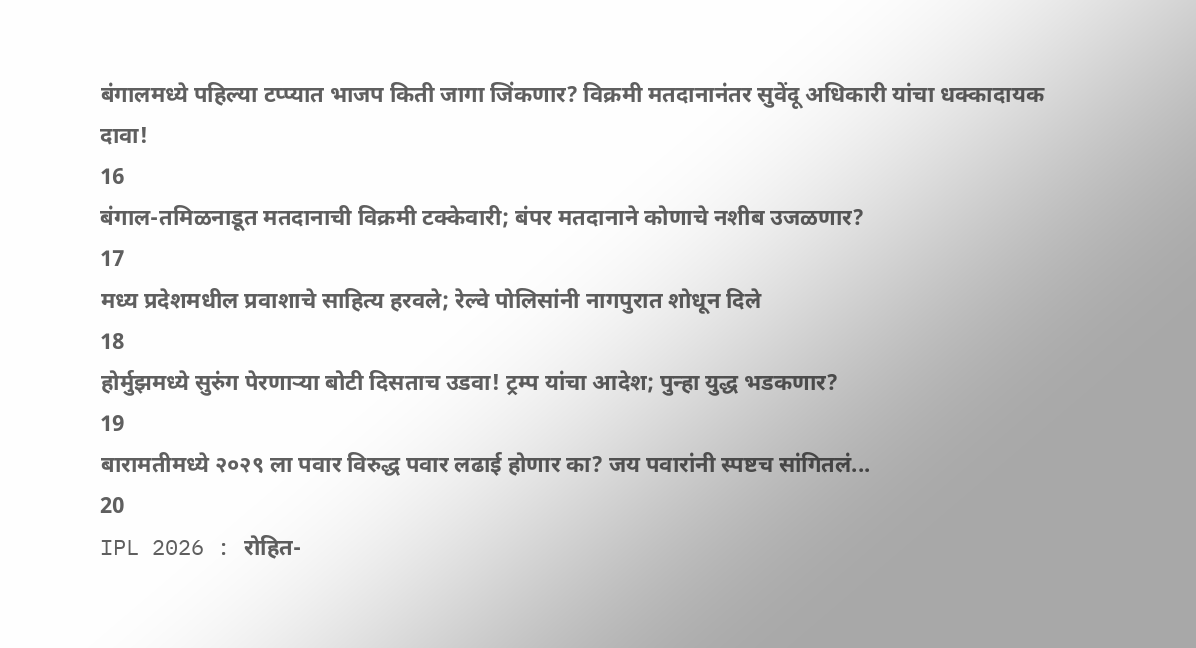बंगालमध्ये पहिल्या टप्प्यात भाजप किती जागा जिंकणार? विक्रमी मतदानानंतर सुवेंदू अधिकारी यांचा धक्कादायक दावा!
16
बंगाल-तमिळनाडूत मतदानाची विक्रमी टक्केवारी; बंपर मतदानाने कोणाचे नशीब उजळणार?
17
मध्य प्रदेशमधील प्रवाशाचे साहित्य हरवले; रेल्वे पोलिसांनी नागपुरात शोधून दिले
18
होर्मुझमध्ये सुरुंग पेरणाऱ्या बोटी दिसताच उडवा! ट्रम्प यांचा आदेश; पुन्हा युद्ध भडकणार?
19
बारामतीमध्ये २०२९ ला पवार विरुद्ध पवार लढाई होणार का? जय पवारांनी स्पष्टच सांगितलं...
20
IPL 2026 : रोहित-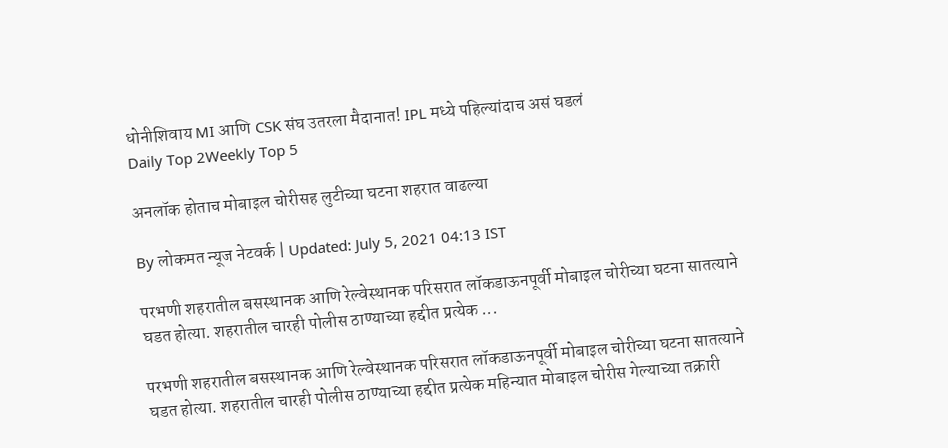धोनीशिवाय MI आणि CSK संघ उतरला मैदानात! IPL मध्ये पहिल्यांदाच असं घडलं
Daily Top 2Weekly Top 5

अनलॉक होताच मोबाइल चोरीसह लुटीच्या घटना शहरात वाढल्या

By लोकमत न्यूज नेटवर्क | Updated: July 5, 2021 04:13 IST

परभणी शहरातील बसस्थानक आणि रेल्वेस्थानक परिसरात लॉकडाऊनपूर्वी मोबाइल चोरीच्या घटना सातत्याने घडत होत्या. शहरातील चारही पोलीस ठाण्याच्या हद्दीत प्रत्येक ...

परभणी शहरातील बसस्थानक आणि रेल्वेस्थानक परिसरात लॉकडाऊनपूर्वी मोबाइल चोरीच्या घटना सातत्याने घडत होत्या. शहरातील चारही पोलीस ठाण्याच्या हद्दीत प्रत्येक महिन्यात मोबाइल चोरीस गेल्याच्या तक्रारी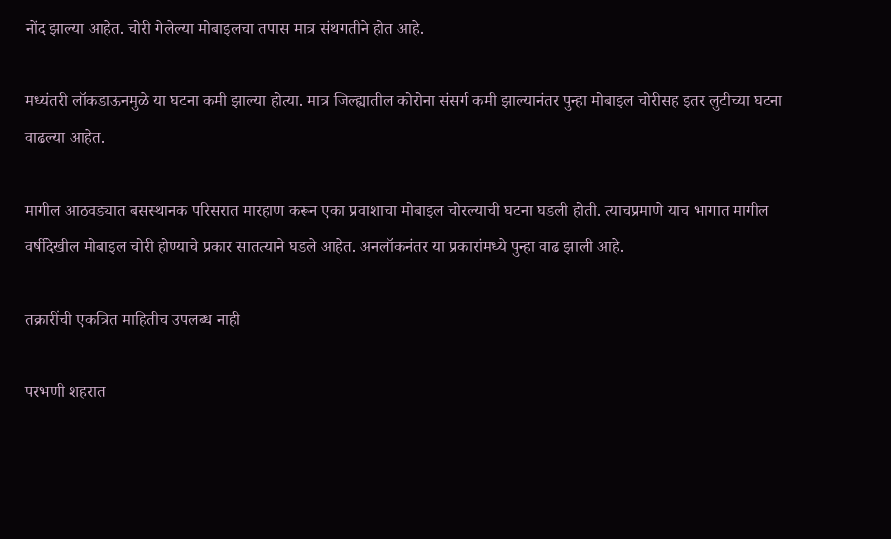नोंद झाल्या आहेत. चोरी गेलेल्या मोबाइलचा तपास मात्र संथगतीने होत आहे.

मध्यंतरी लॉकडाऊनमुळे या घटना कमी झाल्या होत्या. मात्र जिल्ह्यातील कोरोना संसर्ग कमी झाल्यानंतर पुन्हा मोबाइल चोरीसह इतर लुटीच्या घटना वाढल्या आहेत.

मागील आठवड्यात बसस्थानक परिसरात मारहाण करून एका प्रवाशाचा मोबाइल चोरल्याची घटना घडली होती. त्याचप्रमाणे याच भागात मागील वर्षीदेखील मोबाइल चोरी होण्याचे प्रकार सातत्याने घडले आहेत. अनलॉकनंतर या प्रकारांमध्ये पुन्हा वाढ झाली आहे.

तक्रारींची एकत्रित माहितीच उपलब्ध नाही

परभणी शहरात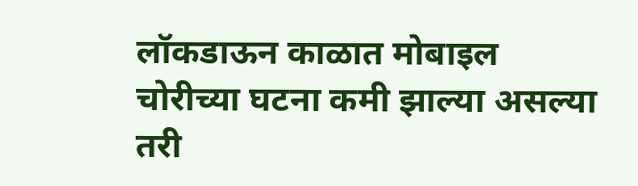लॉकडाऊन काळात मोबाइल चोरीच्या घटना कमी झाल्या असल्या तरी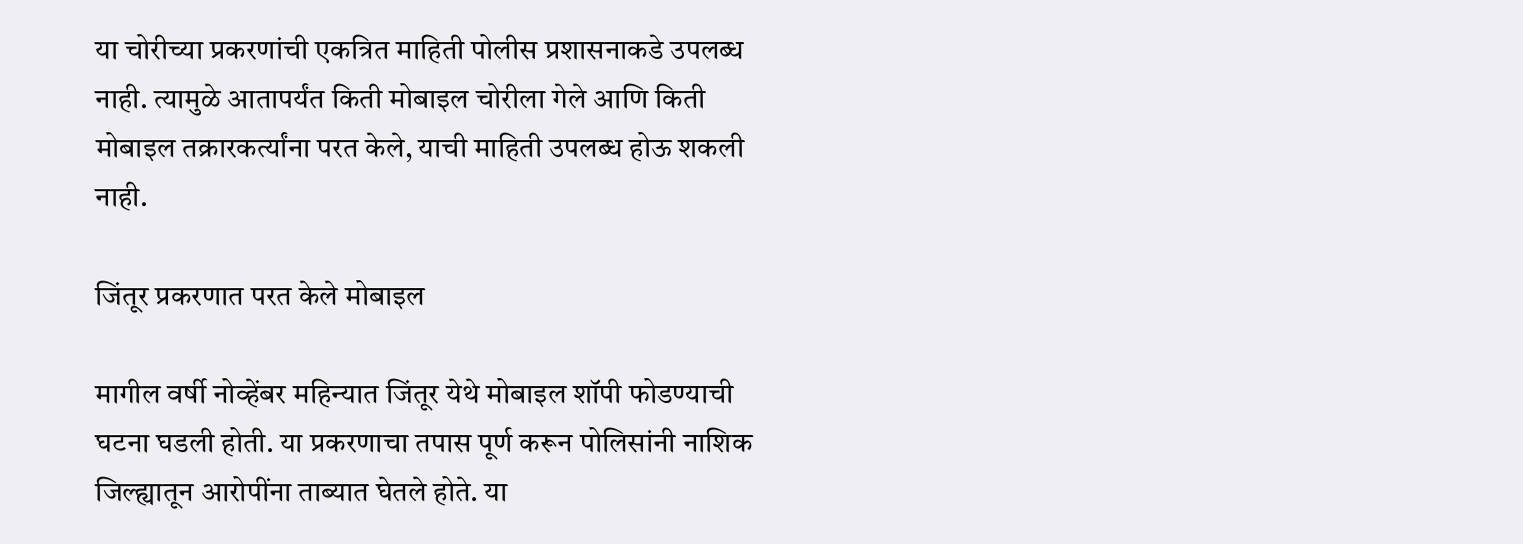या चोरीच्या प्रकरणांची एकत्रित माहिती पोलीस प्रशासनाकडे उपलब्ध नाही. त्यामुळे आतापर्यंत किती मोबाइल चोरीला गेले आणि किती मोबाइल तक्रारकर्त्यांना परत केले, याची माहिती उपलब्ध होऊ शकली नाही.

जिंतूर प्रकरणात परत केले मोबाइल

मागील वर्षी नोव्हेंबर महिन्यात जिंतूर येथे मोबाइल शॉपी फोडण्याची घटना घडली होती. या प्रकरणाचा तपास पूर्ण करून पोलिसांनी नाशिक जिल्ह्यातून आरोपींना ताब्यात घेतले होते. या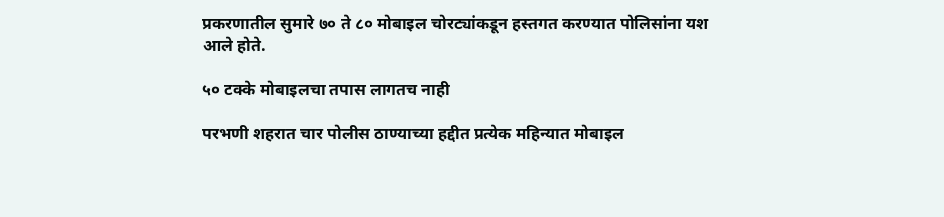प्रकरणातील सुमारे ७० ते ८० मोबाइल चोरट्यांकडून हस्तगत करण्यात पोलिसांना यश आले होते.

५० टक्के मोबाइलचा तपास लागतच नाही

परभणी शहरात चार पोलीस ठाण्याच्या हद्दीत प्रत्येक महिन्यात मोबाइल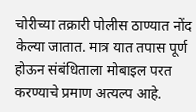चोरीच्या तक्रारी पोलीस ठाण्यात नोंद केल्या जातात. मात्र यात तपास पूर्ण होऊन संबंधिताला मोबाइल परत करण्याचे प्रमाण अत्यल्प आहे.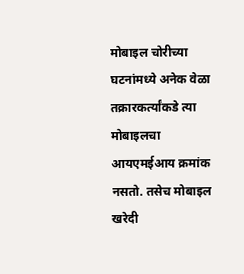मोबाइल चोरीच्या घटनांमध्ये अनेक वेळा तक्रारकर्त्यांकडे त्या मोबाइलचा आयएमईआय क्रमांक नसतो. तसेच मोबाइल खरेदी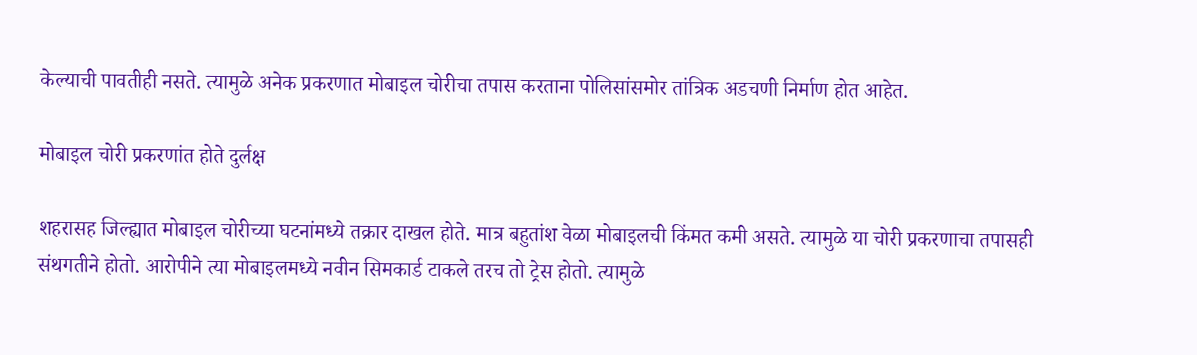केल्याची पावतीही नसते. त्यामुळे अनेक प्रकरणात मोबाइल चोरीचा तपास करताना पोलिसांसमोर तांत्रिक अडचणी निर्माण होत आहेत.

मोबाइल चोरी प्रकरणांत होते दुर्लक्ष

शहरासह जिल्ह्यात मोबाइल चोरीच्या घटनांमध्ये तक्रार दाखल होते. मात्र बहुतांश वेळा मोबाइलची किंमत कमी असते. त्यामुळे या चोरी प्रकरणाचा तपासही संथगतीने होतो. आरोपीने त्या मोबाइलमध्ये नवीन सिमकार्ड टाकले तरच तो ट्रेस होतो. त्यामुळे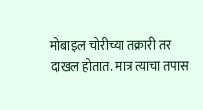मोबाइल चोरीच्या तक्रारी तर दाखल होतात. मात्र त्याचा तपास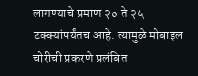लागण्याचे प्रमाण २० ते २५ टक्क्यांपर्यंतच आहे. त्यामुळे मोबाइल चोरीची प्रकरणे प्रलंबित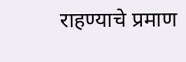राहण्याचे प्रमाण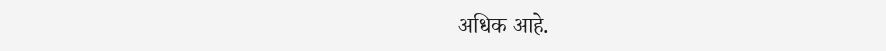अधिक आहे.